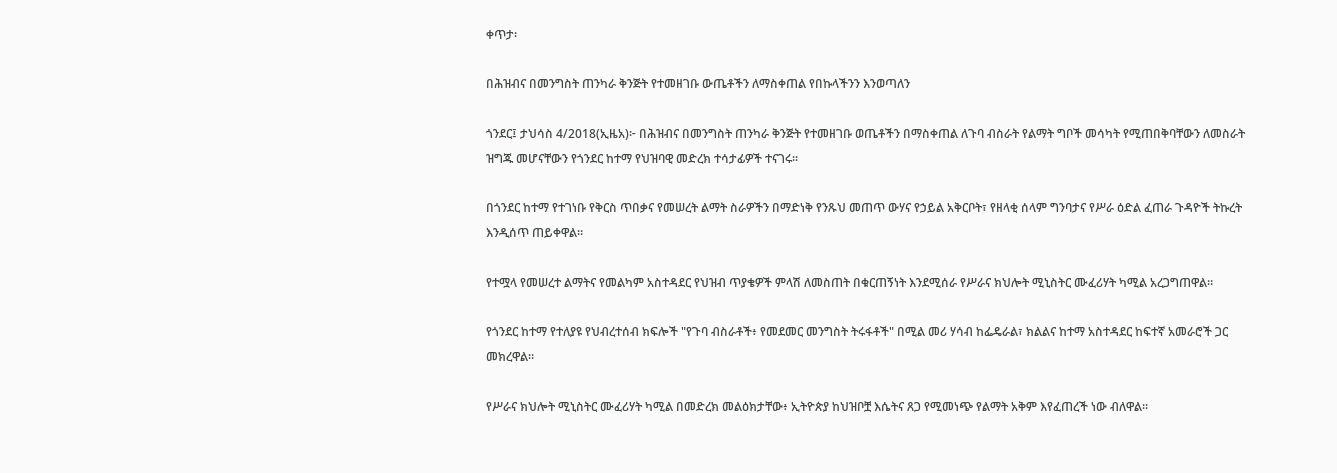ቀጥታ፡

በሕዝብና በመንግስት ጠንካራ ቅንጅት የተመዘገቡ ውጤቶችን ለማስቀጠል የበኩላችንን እንወጣለን

ጎንደር፤ ታህሳስ 4/2018(ኢዜአ)፦ በሕዝብና በመንግስት ጠንካራ ቅንጅት የተመዘገቡ ወጤቶችን በማስቀጠል ለጉባ ብስራት የልማት ግቦች መሳካት የሚጠበቅባቸውን ለመስራት ዝግጁ መሆናቸውን የጎንደር ከተማ የህዝባዊ መድረክ ተሳታፊዎች ተናገሩ።

በጎንደር ከተማ የተገነቡ የቅርስ ጥበቃና የመሠረት ልማት ስራዎችን በማድነቅ የንጹህ መጠጥ ውሃና የኃይል አቅርቦት፣ የዘላቂ ሰላም ግንባታና የሥራ ዕድል ፈጠራ ጉዳዮች ትኩረት እንዲሰጥ ጠይቀዋል።

የተሟላ የመሠረተ ልማትና የመልካም አስተዳደር የህዝብ ጥያቄዎች ምላሽ ለመስጠት በቁርጠኝነት እንደሚሰራ የሥራና ክህሎት ሚኒስትር ሙፈሪሃት ካሚል አረጋግጠዋል።

የጎንደር ከተማ የተለያዩ የህብረተሰብ ክፍሎች "የጉባ ብስራቶች፥ የመደመር መንግስት ትሩፋቶች" በሚል መሪ ሃሳብ ከፌዴራል፣ ክልልና ከተማ አስተዳደር ከፍተኛ አመራሮች ጋር መክረዋል።

የሥራና ክህሎት ሚኒስትር ሙፈሪሃት ካሚል በመድረክ መልዕክታቸው፥ ኢትዮጵያ ከህዝቦቿ እሴትና ጸጋ የሚመነጭ የልማት አቅም እየፈጠረች ነው ብለዋል።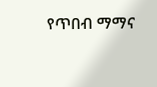የጥበብ ማማና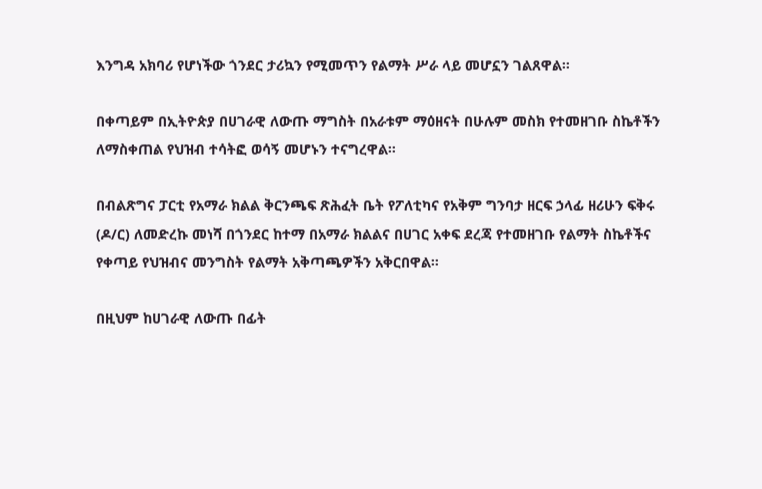እንግዳ አክባሪ የሆነችው ጎንደር ታሪኳን የሚመጥን የልማት ሥራ ላይ መሆኗን ገልጸዋል።

በቀጣይም በኢትዮጵያ በሀገራዊ ለውጡ ማግስት በአራቱም ማዕዘናት በሁሉም መስክ የተመዘገቡ ስኬቶችን ለማስቀጠል የህዝብ ተሳትፎ ወሳኝ መሆኑን ተናግረዋል።

በብልጽግና ፓርቲ የአማራ ክልል ቅርንጫፍ ጽሕፈት ቤት የፖለቲካና የአቅም ግንባታ ዘርፍ ኃላፊ ዘሪሁን ፍቅሩ (ዶ/ር) ለመድረኩ መነሻ በጎንደር ከተማ በአማራ ክልልና በሀገር አቀፍ ደረጃ የተመዘገቡ የልማት ስኬቶችና የቀጣይ የህዝብና መንግስት የልማት አቅጣጫዎችን አቅርበዋል።

በዚህም ከሀገራዊ ለውጡ በፊት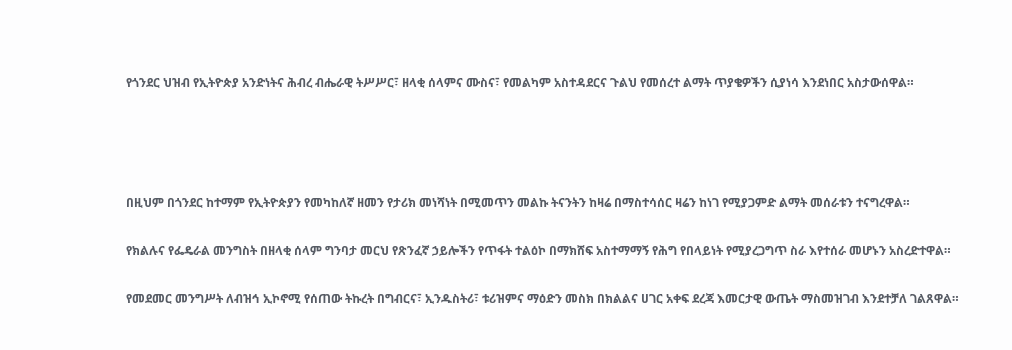የጎንደር ህዝብ የኢትዮጵያ አንድነትና ሕብረ ብሔራዊ ትሥሥር፣ ዘላቂ ሰላምና ሙስና፣ የመልካም አስተዳደርና ጉልህ የመሰረተ ልማት ጥያቄዎችን ሲያነሳ እንደነበር አስታውሰዋል።




በዚህም በጎንደር ከተማም የኢትዮጵያን የመካከለኛ ዘመን የታሪክ መነሻነት በሚመጥን መልኩ ትናንትን ከዛሬ በማስተሳሰር ዛሬን ከነገ የሚያጋምድ ልማት መሰራቱን ተናግረዋል።

የክልሉና የፌዴራል መንግስት በዘላቂ ሰላም ግንባታ መርህ የጽንፈኛ ኃይሎችን የጥፋት ተልዕኮ በማክሸፍ አስተማማኝ የሕግ የበላይነት የሚያረጋግጥ ስራ እየተሰራ መሆኑን አስረድተዋል።

የመደመር መንግሥት ለብዝኅ ኢኮኖሚ የሰጠው ትኩረት በግብርና፣ ኢንዱስትሪ፣ ቱሪዝምና ማዕድን መስክ በክልልና ሀገር አቀፍ ደረጃ እመርታዊ ውጤት ማስመዝገብ እንደተቻለ ገልጸዋል።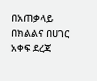በአጠቃላይ በክልልና በሀገር አቀፍ ደረጃ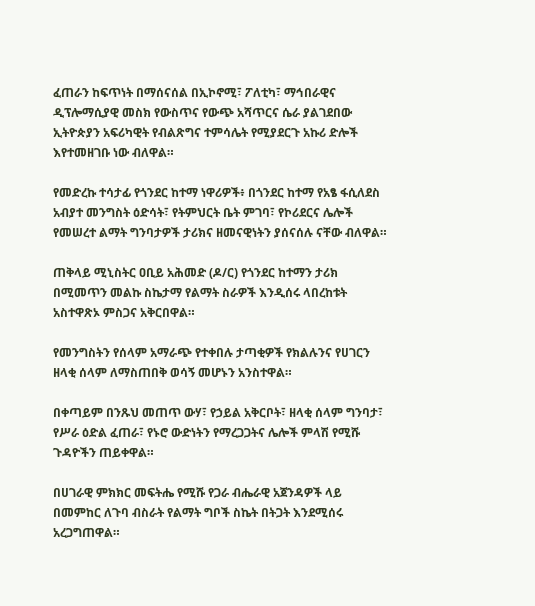ፈጠራን ከፍጥነት በማሰናሰል በኢኮኖሚ፣ ፖለቲካ፣ ማኅበራዊና ዲፕሎማሲያዊ መስክ የውስጥና የውጭ አሻጥርና ሴራ ያልገደበው ኢትዮጵያን አፍሪካዊት የብልጽግና ተምሳሌት የሚያደርጉ አኩሪ ድሎች እየተመዘገቡ ነው ብለዋል።

የመድረኩ ተሳታፊ የጎንደር ከተማ ነዋሪዎች፥ በጎንደር ከተማ የአፄ ፋሲለደስ አብያተ መንግስት ዕድሳት፣ የትምህርት ቤት ምገባ፣ የኮሪደርና ሌሎች የመሠረተ ልማት ግንባታዎች ታሪክና ዘመናዊነትን ያሰናሰሉ ናቸው ብለዋል።

ጠቅላይ ሚኒስትር ዐቢይ አሕመድ (ዶ/ር) የጎንደር ከተማን ታሪክ በሚመጥን መልኩ ስኬታማ የልማት ስራዎች እንዲሰሩ ላበረከቱት አስተዋጽኦ ምስጋና አቅርበዋል።

የመንግስትን የሰላም አማራጭ የተቀበሉ ታጣቂዎች የክልሉንና የሀገርን ዘላቂ ሰላም ለማስጠበቅ ወሳኝ መሆኑን አንስተዋል።

በቀጣይም በንጹህ መጠጥ ውሃ፣ የኃይል አቅርቦት፣ ዘላቂ ሰላም ግንባታ፣ የሥራ ዕድል ፈጠራ፣ የኑሮ ውድነትን የማረጋጋትና ሌሎች ምላሽ የሚሹ ጉዳዮችን ጠይቀዋል።

በሀገራዊ ምክክር መፍትሔ የሚሹ የጋራ ብሔራዊ አጀንዳዎች ላይ በመምከር ለጉባ ብስራት የልማት ግቦች ስኬት በትጋት እንደሚሰሩ አረጋግጠዋል።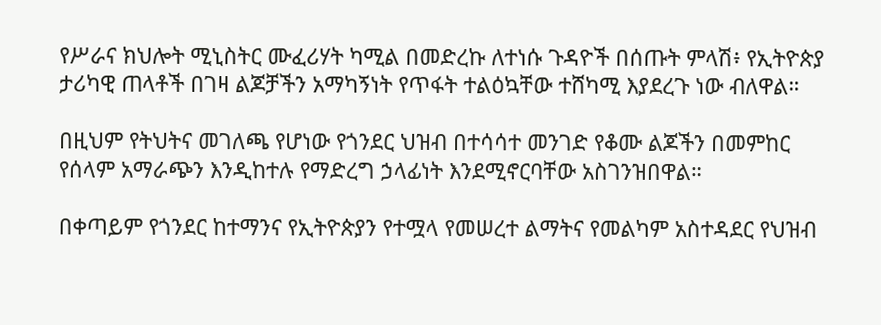የሥራና ክህሎት ሚኒስትር ሙፈሪሃት ካሚል በመድረኩ ለተነሱ ጉዳዮች በሰጡት ምላሽ፥ የኢትዮጵያ ታሪካዊ ጠላቶች በገዛ ልጆቻችን አማካኝነት የጥፋት ተልዕኳቸው ተሸካሚ እያደረጉ ነው ብለዋል።

በዚህም የትህትና መገለጫ የሆነው የጎንደር ህዝብ በተሳሳተ መንገድ የቆሙ ልጆችን በመምከር የሰላም አማራጭን እንዲከተሉ የማድረግ ኃላፊነት እንደሚኖርባቸው አስገንዝበዋል።

በቀጣይም የጎንደር ከተማንና የኢትዮጵያን የተሟላ የመሠረተ ልማትና የመልካም አስተዳደር የህዝብ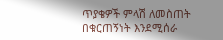ጥያቄዎች ምላሽ ለመስጠት በቁርጠኝነት እንደሚሰራ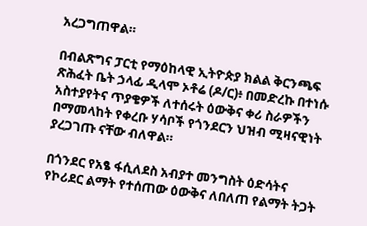አረጋግጠዋል።

በብልጽግና ፓርቲ የማዕከላዊ ኢትዮጵያ ክልል ቅርንጫፍ ጽሕፈት ቤት ኃላፊ ዲላሞ ኦቶሬ (ዶ/ር)፥ በመድረኩ በተነሱ አስተያየትና ጥያቄዎች ለተሰሩት ዕውቅና ቀሪ ስራዎችን በማመላከት የቀረቡ ሃሳቦች የጎንደርን ህዝብ ሚዛናዊነት ያረጋገጡ ናቸው ብለዋል።

በጎንደር የአፄ ፋሲለደስ አብያተ መንግስት ዕድሳትና የኮሪደር ልማት የተሰጠው ዕውቅና ለበለጠ የልማት ትጋት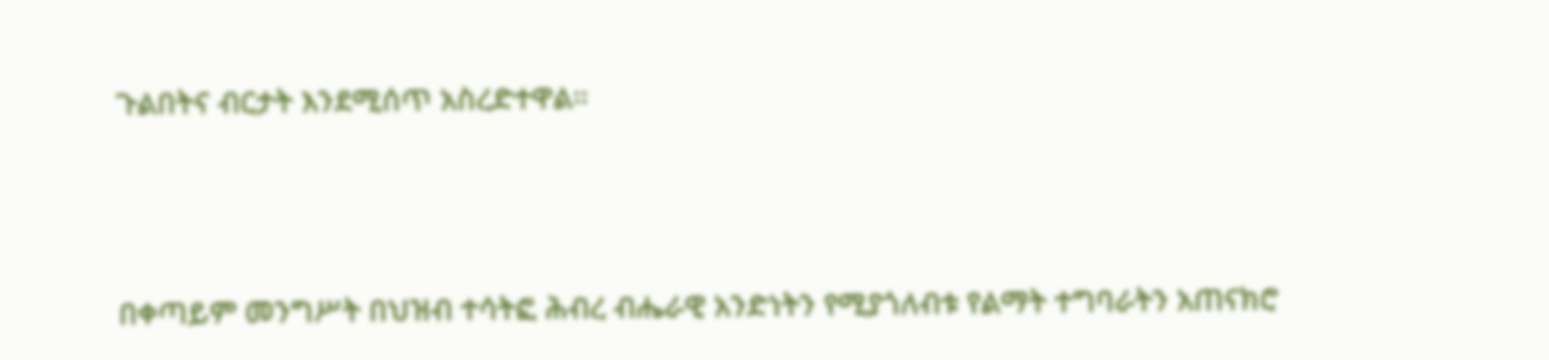ጉልበትና ብርታት እንደሚሰጥ አስረድተዋል።




በቀጣይም መንግሥት በህዝብ ተሳትፎ ሕብረ ብሔራዊ አንድነትን የሚያጎለብቱ የልማት ተግባራትን አጠናክሮ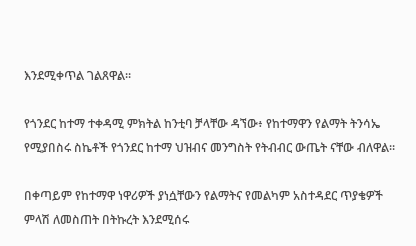እንደሚቀጥል ገልጸዋል።

የጎንደር ከተማ ተቀዳሚ ምክትል ከንቲባ ቻላቸው ዳኘው፥ የከተማዋን የልማት ትንሳኤ የሚያበስሩ ስኬቶች የጎንደር ከተማ ህዝብና መንግስት የትብብር ውጤት ናቸው ብለዋል።

በቀጣይም የከተማዋ ነዋሪዎች ያነሷቸውን የልማትና የመልካም አስተዳደር ጥያቄዎች ምላሽ ለመስጠት በትኩረት እንደሚሰሩ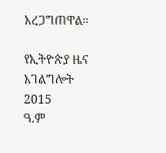አረጋግጠዋል።

የኢትዮጵያ ዜና አገልግሎት
2015
ዓ.ም